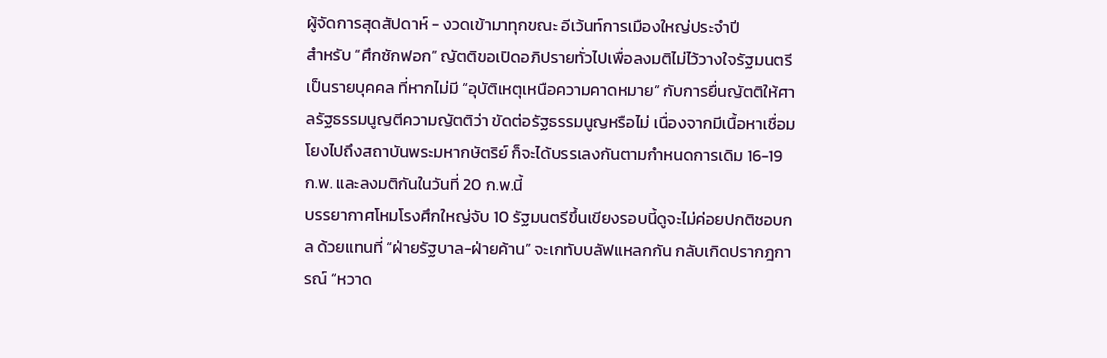ผู้จัดการสุดสัปดาห์ - งวดเข้ามาทุกขณะ อีเว้นท์การเมืองใหญ่ประจำปี
สำหรับ “ศึกซักฟอก” ญัตติขอเปิดอภิปรายทั่วไปเพื่อลงมติไม่ไว้วางใจรัฐมนตรีเป็นรายบุคคล ที่หากไม่มี “อุบัติเหตุเหนือความคาดหมาย” กับการยื่นญัตติให้ศาลรัฐธรรมนูญตีความญัตติว่า ขัดต่อรัฐธรรมนูญหรือไม่ เนื่องจากมีเนื้อหาเชื่อมโยงไปถึงสถาบันพระมหากษัตริย์ ก็จะได้บรรเลงกันตามกำหนดการเดิม 16-19 ก.พ. และลงมติกันในวันที่ 20 ก.พ.นี้
บรรยากาศโหมโรงศึกใหญ่จับ 10 รัฐมนตรีขึ้นเขียงรอบนี้ดูจะไม่ค่อยปกติชอบกล ด้วยแทนที่ “ฝ่ายรัฐบาล-ฝ่ายค้าน” จะเกทับบลัฟแหลกกัน กลับเกิดปรากฎการณ์ “หวาด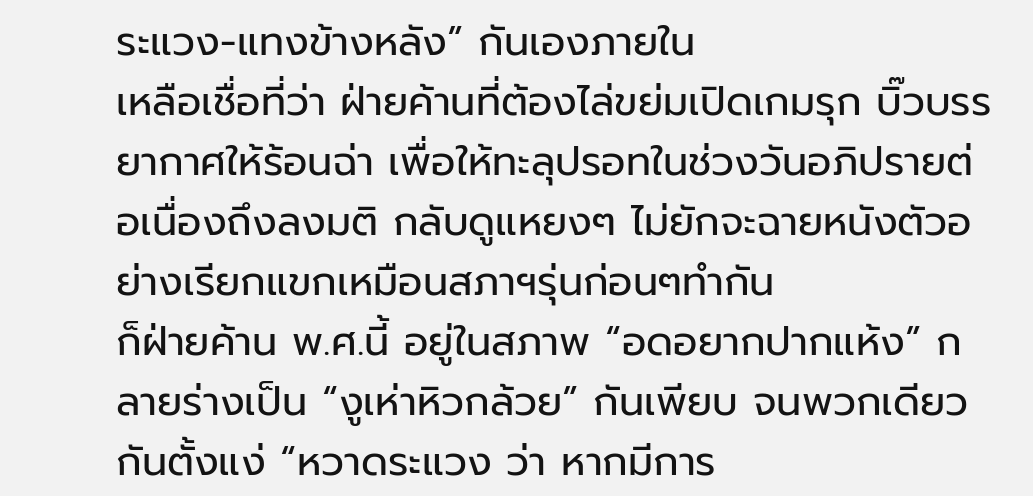ระแวง-แทงข้างหลัง” กันเองภายใน
เหลือเชื่อที่ว่า ฝ่ายค้านที่ต้องไล่ขย่มเปิดเกมรุก บิ๊วบรรยากาศให้ร้อนฉ่า เพื่อให้ทะลุปรอทในช่วงวันอภิปรายต่อเนื่องถึงลงมติ กลับดูแหยงๆ ไม่ยักจะฉายหนังตัวอย่างเรียกแขกเหมือนสภาฯรุ่นก่อนๆทำกัน
ก็ฝ่ายค้าน พ.ศ.นี้ อยู่ในสภาพ “อดอยากปากแห้ง” กลายร่างเป็น “งูเห่าหิวกล้วย” กันเพียบ จนพวกเดียวกันตั้งแง่ “หวาดระแวง ว่า หากมีการ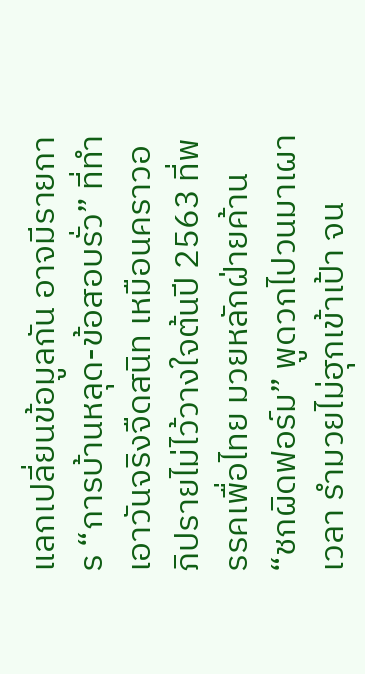แลกเปลี่ยนข้อมูลกัน อาจมีรายการ “การบ้านหลุด-ข้อสอบรั่ว” ที่ทำเอาวันจริงจืดสนิท เหมือนคราวอภิปรายไม่ไว้วางใจต้นปี 2563 ที่พรรคเพื่อไทย มวยหลักฝ่ายค้าน “ชกผิดฟอร์ม” พูดวกไปวนมาเผาเวลา รำมวยไม่ฮุกเข้าเป้า จน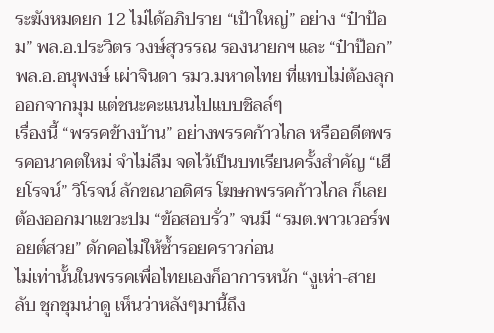ระฆังหมดยก 12 ไม่ได้อภิปราย “เป้าใหญ่” อย่าง “ป๋าป้อม” พล.อ.ประวิตร วงษ์สุวรรณ รองนายกฯ และ “ป๋าป๊อก” พล.อ.อนุพงษ์ เผ่าจินดา รมว.มหาดไทย ที่แทบไม่ต้องลุกออกจากมุม แต่ชนะคะแนนไปแบบชิลล์ๆ
เรื่องนี้ “พรรคข้างบ้าน” อย่างพรรคก้าวไกล หรืออดีตพรรคอนาคตใหม่ จำไม่ลืม จดไว้เป็นบทเรียนครั้งสำคัญ “เฮียโรจน์” วิโรจน์ ลักขณาอดิศร โฆษกพรรคก้าวไกล ก็เลยต้องออกมาแขวะปม “ข้อสอบรั่ว” จนมี “รมต.พาวเวอร์พอยต์สวย” ดักคอไม่ให้ซ้ำรอยคราวก่อน
ไม่เท่านั้นในพรรคเพื่อไทยเองก็อาการหนัก “งูเห่า-สายลับ ชุกชุมน่าดู เห็นว่าหลังๆมานี้ถึง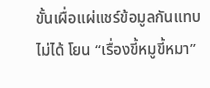ขั้นเผื่อแผ่แชร์ข้อมูลกันแทบไม่ได้ โยน “เรื่องขี้หมูขี้หมา”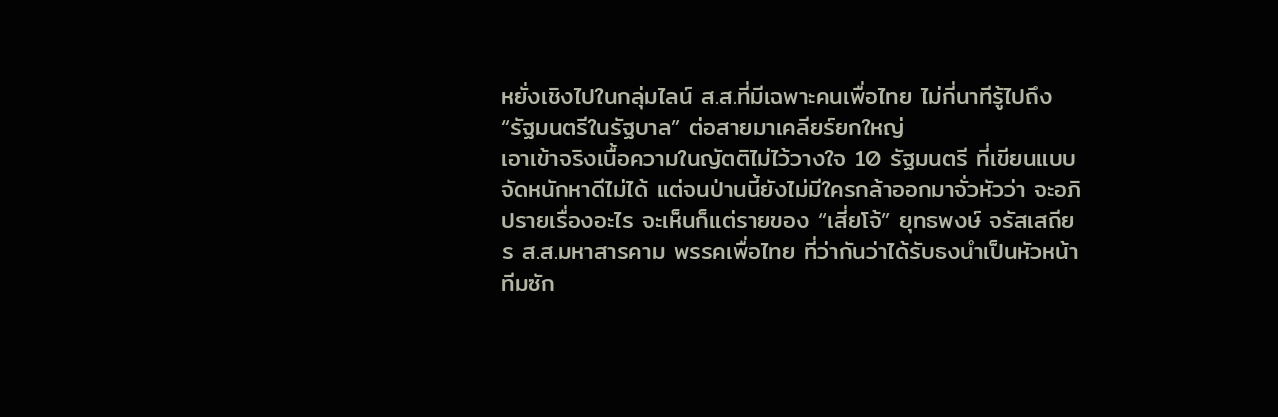หยั่งเชิงไปในกลุ่มไลน์ ส.ส.ที่มีเฉพาะคนเพื่อไทย ไม่กี่นาทีรู้ไปถึง “รัฐมนตรีในรัฐบาล” ต่อสายมาเคลียร์ยกใหญ่
เอาเข้าจริงเนื้อความในญัตติไม่ไว้วางใจ 10 รัฐมนตรี ที่เขียนแบบจัดหนักหาดีไม่ได้ แต่จนป่านนี้ยังไม่มีใครกล้าออกมาจั่วหัวว่า จะอภิปรายเรื่องอะไร จะเห็นก็แต่รายของ “เสี่ยโจ้” ยุทธพงษ์ จรัสเสถียร ส.ส.มหาสารคาม พรรคเพื่อไทย ที่ว่ากันว่าได้รับธงนำเป็นหัวหน้าทีมซัก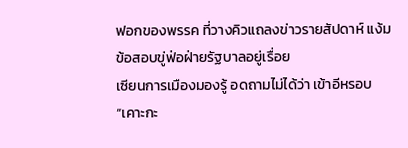ฟอกของพรรค ที่วางคิวแถลงข่าวรายสัปดาห์ แง้มข้อสอบขู่ฟ่อฝ่ายรัฐบาลอยู่เรื่อย
เซียนการเมืองมองรู้ อดถามไม่ได้ว่า เข้าอีหรอบ “เคาะกะ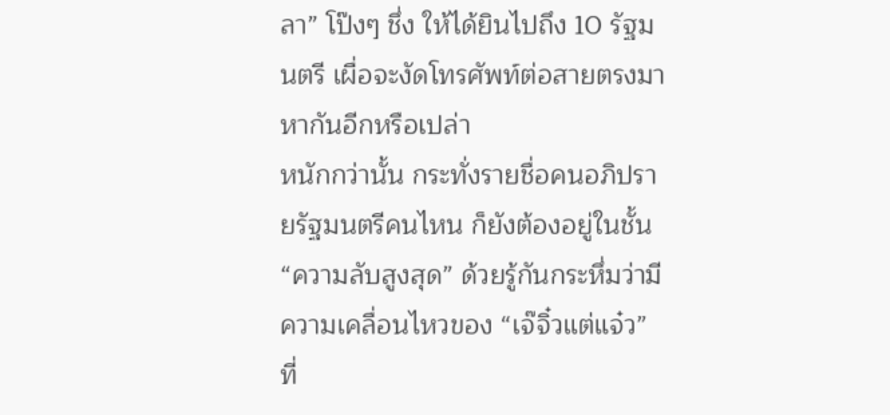ลา” โป๊งๆ ชึ่ง ให้ได้ยินไปถึง 10 รัฐมนตรี เผื่อจะงัดโทรศัพท์ต่อสายตรงมาหากันอีกหรือเปล่า
หนักกว่านั้น กระทั่งรายชื่อคนอภิปรายรัฐมนตรีคนไหน ก็ยังต้องอยู่ในชั้น “ความลับสูงสุด” ด้วยรู้กันกระหึ่มว่ามีความเคลื่อนไหวของ “เจ๊จิ๋วแต่แจ๋ว” ที่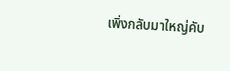เพิ่งกลับมาใหญ่คับ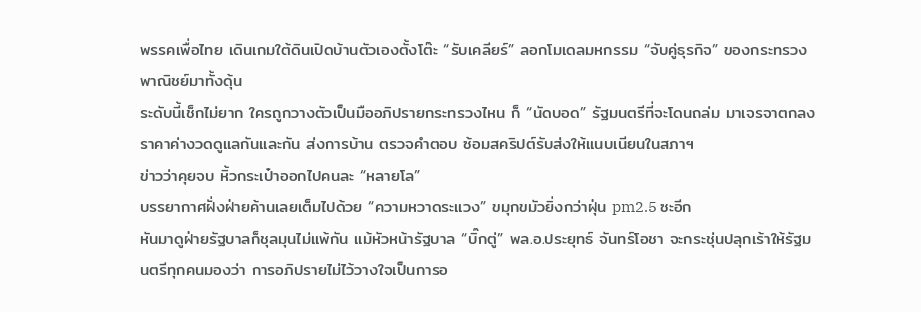พรรคเพื่อไทย เดินเกมใต้ดินเปิดบ้านตัวเองตั้งโต๊ะ “รับเคลียร์” ลอกโมเดลมหกรรม “จับคู่ธุรกิจ” ของกระทรวงพาณิชย์มาทั้งดุ้น
ระดับนี้เช็กไม่ยาก ใครถูกวางตัวเป็นมืออภิปรายกระทรวงไหน ก็ “นัดบอด” รัฐมนตรีที่จะโดนถล่ม มาเจรจาตกลงราคาค่างวดดูแลกันและกัน ส่งการบ้าน ตรวจคำตอบ ซ้อมสคริปต์รับส่งให้แนบเนียนในสภาฯ
ข่าวว่าคุยจบ หิ้วกระเป๋าออกไปคนละ “หลายโล”
บรรยากาศฝั่งฝ่ายค้านเลยเต็มไปด้วย “ความหวาดระแวง” ขมุกขมัวยิ่งกว่าฝุ่น pm2.5 ซะอีก
หันมาดูฝ่ายรัฐบาลก็ชุลมุนไม่แพ้กัน แม้หัวหน้ารัฐบาล “บิ๊กตู่” พล.อ.ประยุทธ์ จันทร์โอชา จะกระชุ่นปลุกเร้าให้รัฐมนตรีทุกคนมองว่า การอภิปรายไม่ไว้วางใจเป็นการอ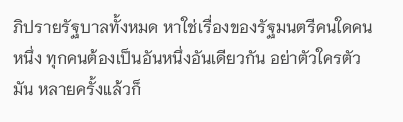ภิปรายรัฐบาลทั้งหมด หาใช่เรื่องของรัฐมนตรีคนใดคนหนึ่ง ทุกคนต้องเป็นอันหนึ่งอันเดียวกัน อย่าตัวใครตัวมัน หลายครั้งแล้วก็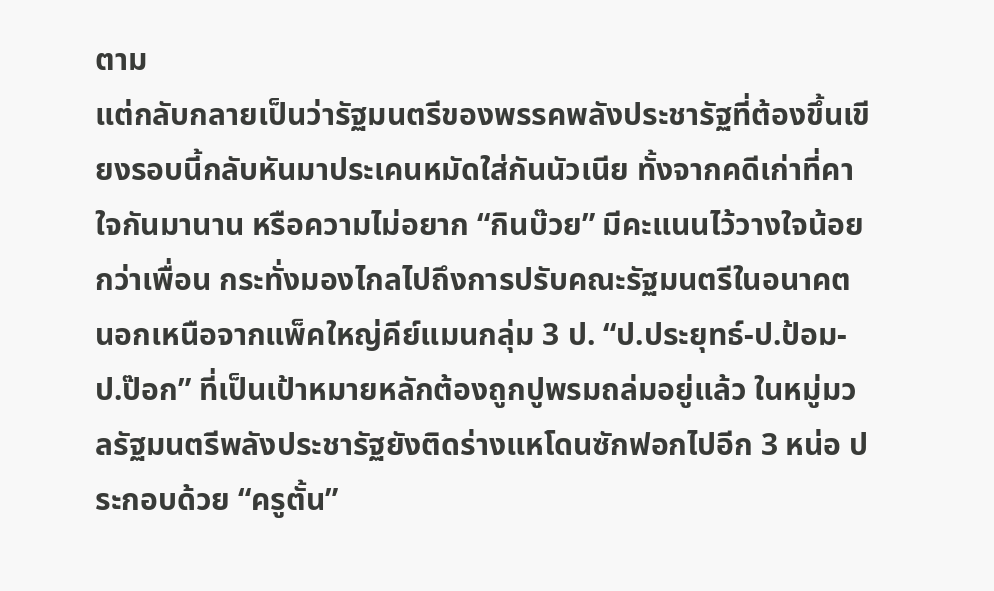ตาม
แต่กลับกลายเป็นว่ารัฐมนตรีของพรรคพลังประชารัฐที่ต้องขึ้นเขียงรอบนี้กลับหันมาประเคนหมัดใส่กันนัวเนีย ทั้งจากคดีเก่าที่คาใจกันมานาน หรือความไม่อยาก “กินบ๊วย” มีคะแนนไว้วางใจน้อยกว่าเพื่อน กระทั่งมองไกลไปถึงการปรับคณะรัฐมนตรีในอนาคต
นอกเหนือจากแพ็คใหญ่คีย์แมนกลุ่ม 3 ป. “ป.ประยุทธ์-ป.ป้อม-ป.ป๊อก” ที่เป็นเป้าหมายหลักต้องถูกปูพรมถล่มอยู่แล้ว ในหมู่มวลรัฐมนตรีพลังประชารัฐยังติดร่างแหโดนซักฟอกไปอีก 3 หน่อ ประกอบด้วย “ครูตั้น”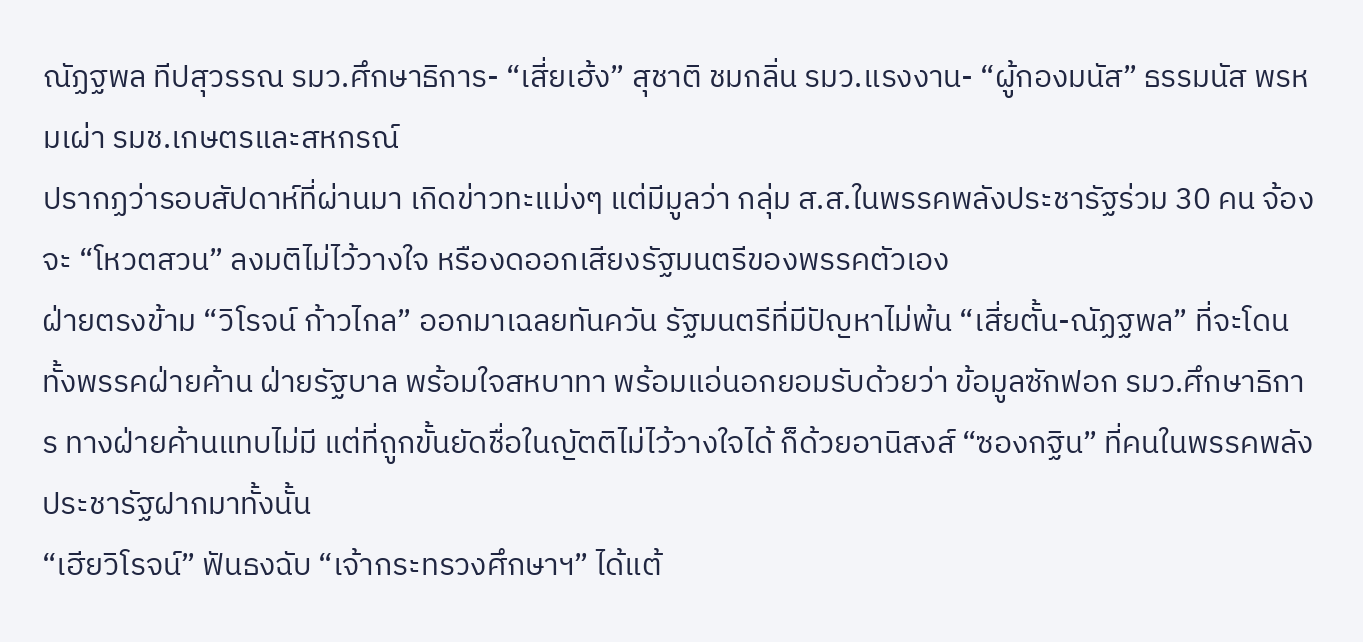ณัฏฐพล ทีปสุวรรณ รมว.ศึกษาธิการ- “เสี่ยเฮ้ง” สุชาติ ชมกลิ่น รมว.แรงงาน- “ผู้กองมนัส” ธรรมนัส พรหมเผ่า รมช.เกษตรและสหกรณ์
ปรากฏว่ารอบสัปดาห์ที่ผ่านมา เกิดข่าวทะแม่งๆ แต่มีมูลว่า กลุ่ม ส.ส.ในพรรคพลังประชารัฐร่วม 30 คน จ้องจะ “โหวตสวน” ลงมติไม่ไว้วางใจ หรืองดออกเสียงรัฐมนตรีของพรรคตัวเอง
ฝ่ายตรงข้าม “วิโรจน์ ก้าวไกล” ออกมาเฉลยทันควัน รัฐมนตรีที่มีปัญหาไม่พ้น “เสี่ยตั้น-ณัฏฐพล” ที่จะโดนทั้งพรรคฝ่ายค้าน ฝ่ายรัฐบาล พร้อมใจสหบาทา พร้อมแอ่นอกยอมรับด้วยว่า ข้อมูลซักฟอก รมว.ศึกษาธิการ ทางฝ่ายค้านแทบไม่มี แต่ที่ถูกขั้นยัดชื่อในญัตติไม่ไว้วางใจได้ ก็ด้วยอานิสงส์ “ซองกฐิน” ที่คนในพรรคพลังประชารัฐฝากมาทั้งนั้น
“เฮียวิโรจน์” ฟันธงฉับ “เจ้ากระทรวงศึกษาฯ” ได้แต้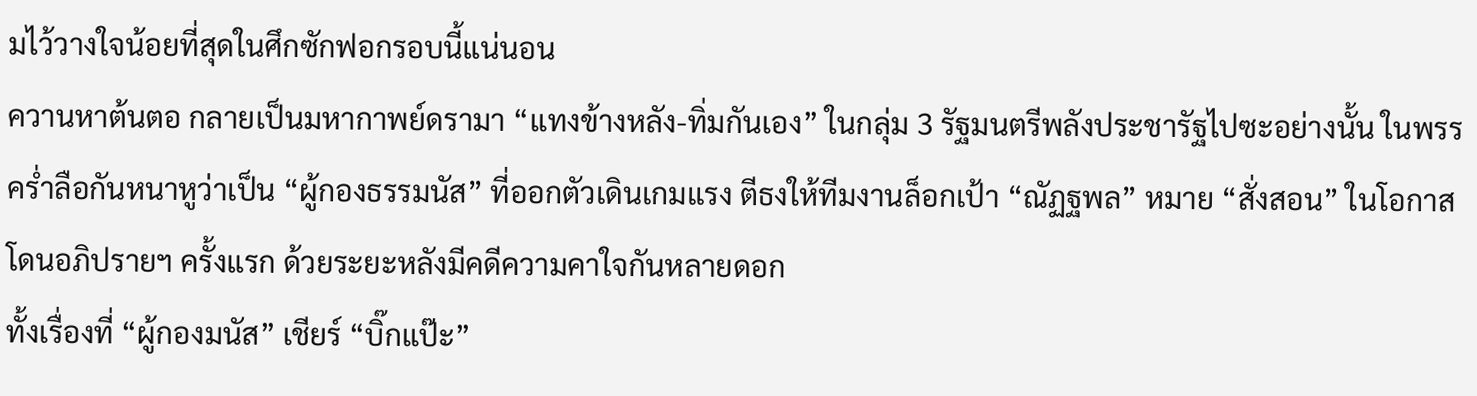มไว้วางใจน้อยที่สุดในศึกซักฟอกรอบนี้แน่นอน
ควานหาต้นตอ กลายเป็นมหากาพย์ดรามา “แทงข้างหลัง-ทิ่มกันเอง” ในกลุ่ม 3 รัฐมนตรีพลังประชารัฐไปซะอย่างนั้น ในพรรคร่ำลือกันหนาหูว่าเป็น “ผู้กองธรรมนัส” ที่ออกตัวเดินเกมแรง ตีธงให้ทีมงานล็อกเป้า “ณัฏฐพล” หมาย “สั่งสอน” ในโอกาสโดนอภิปรายฯ ครั้งแรก ด้วยระยะหลังมีคดีความคาใจกันหลายดอก
ทั้งเรื่องที่ “ผู้กองมนัส” เชียร์ “บิ๊กแป๊ะ”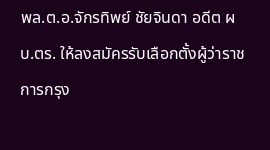พล.ต.อ.จักรทิพย์ ชัยจินดา อดีต ผบ.ตร. ให้ลงสมัครรับเลือกตั้งผู้ว่าราชการกรุง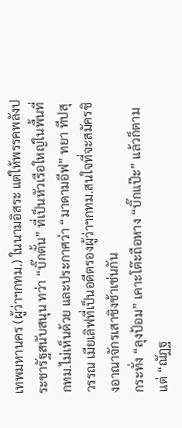เทพมหานคร (ผู้ว่าฯกทม.) ในนามอิสระ แต่ให้พรรคพลังประชารัฐสนับสนุน ทว่า “บิ๊กตั้น” ที่เป็นหัวเรือใหญ่ในพื้นที่ กทม.ไม่เห็นด้วย และประกาศว่า “มาดามอีฟ” ทยา ทีปสุวรรณ เมียเลิฟที่เป็นอดีตรองผู้ว่าฯกทม.สนใจที่จะสมัครชิงอาณาจักรเสาชิงช้าเช่นกัน
กระทั่ง “ลุงป้อม” เคาะโต๊ะถือหาง “บิ๊กแป๊ะ” แล้วก็ตาม แต่ “ณัฏฐ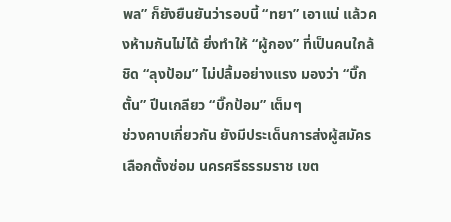พล” ก็ยังยืนยันว่ารอบนี้ “ทยา” เอาแน่ แล้วคงห้ามกันไม่ได้ ยิ่งทำให้ “ผู้กอง” ที่เป็นคนใกล้ชิด “ลุงป้อม” ไม่ปลื้มอย่างแรง มองว่า “บิ๊กตั้น” ปีนเกลียว “บิ๊กป้อม” เต็มๆ
ช่วงคาบเกี่ยวกัน ยังมีประเด็นการส่งผู้สมัครเลือกตั้งซ่อม นครศรีธรรมราช เขต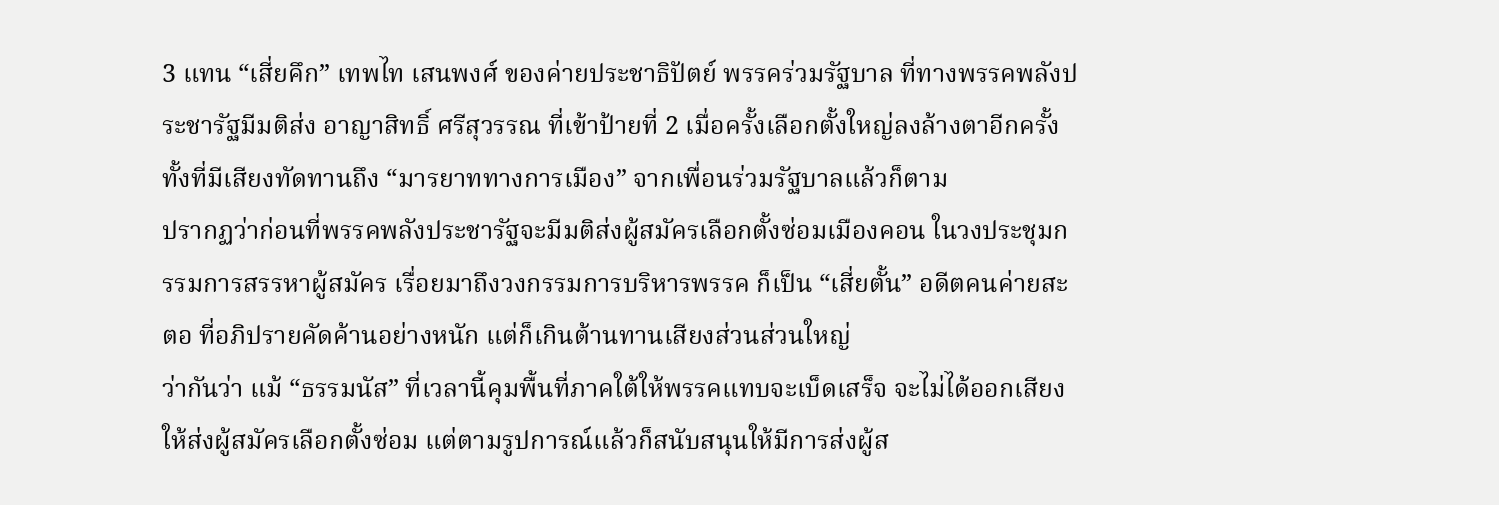3 แทน “เสี่ยคึก” เทพไท เสนพงศ์ ของค่ายประชาธิปัตย์ พรรคร่วมรัฐบาล ที่ทางพรรคพลังประชารัฐมีมติส่ง อาญาสิทธิ์ ศรีสุวรรณ ที่เข้าป้ายที่ 2 เมื่อครั้งเลือกตั้งใหญ่ลงล้างตาอีกครั้ง ทั้งที่มีเสียงทัดทานถึง “มารยาททางการเมือง” จากเพื่อนร่วมรัฐบาลแล้วก็ตาม
ปรากฏว่าก่อนที่พรรคพลังประชารัฐจะมีมติส่งผู้สมัครเลือกตั้งซ่อมเมืองคอน ในวงประชุมกรรมการสรรหาผู้สมัคร เรื่อยมาถึงวงกรรมการบริหารพรรค ก็เป็น “เสี่ยตั้น” อดีตคนค่ายสะตอ ที่อภิปรายคัดค้านอย่างหนัก แต่ก็เกินต้านทานเสียงส่วนส่วนใหญ่
ว่ากันว่า แม้ “ธรรมนัส” ที่เวลานี้คุมพื้นที่ภาคใต้ให้พรรคแทบจะเบ็ดเสร็จ จะไม่ได้ออกเสียงให้ส่งผู้สมัครเลือกตั้งซ่อม แต่ตามรูปการณ์แล้วก็สนับสนุนให้มีการส่งผู้ส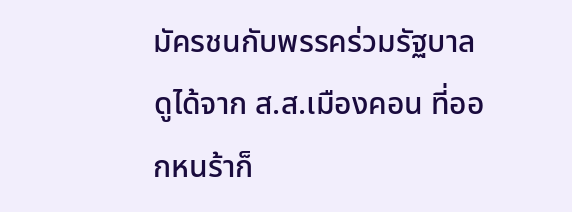มัครชนกับพรรคร่วมรัฐบาล ดูได้จาก ส.ส.เมืองคอน ที่ออกหนร้าก็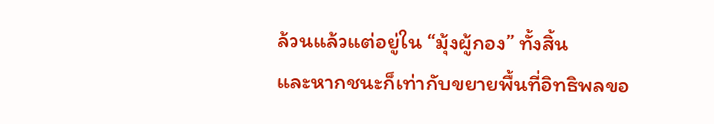ล้วนแล้วแต่อยู่ใน “มุ้งผู้กอง” ทั้งสิ้น
และหากชนะก็เท่ากับขยายพื้นที่อิทธิพลขอ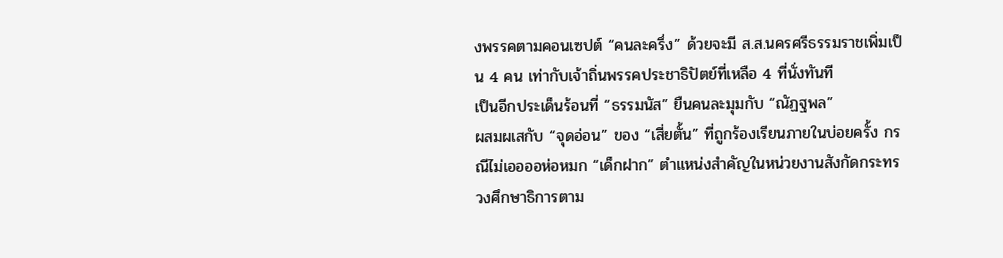งพรรคตามคอนเซปต์ “คนละครึ่ง” ด้วยจะมี ส.ส.นครศรีธรรมราชเพิ่มเป็น 4 คน เท่ากับเจ้าถิ่นพรรคประชาธิปัตย์ที่เหลือ 4 ที่นั่งทันที
เป็นอีกประเด็นร้อนที่ “ธรรมนัส” ยืนคนละมุมกับ “ณัฏฐพล”
ผสมผเสกับ “จุดอ่อน” ของ “เสี่ยตั้น” ที่ถูกร้องเรียนภายในบ่อยครั้ง กรณีไม่เออออห่อหมก “เด็กฝาก” ตำแหน่งสำคัญในหน่วยงานสังกัดกระทรวงศึกษาธิการตาม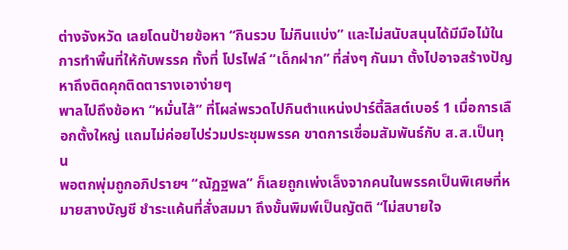ต่างจังหวัด เลยโดนป้ายข้อหา “กินรวบ ไม่กินแบ่ง” และไม่สนับสนุนได้มีมือไม้ในการทำพื้นที่ให้กับพรรค ทั้งที่ โปรไฟล์ “เด็กฝาก” ที่ส่งๆ กันมา ตั้งไปอาจสร้างปัญหาถึงติดคุกติดตารางเอาง่ายๆ
พาลไปถึงข้อหา “หมั่นไส้” ที่โผล่พรวดไปกินตำแหน่งปาร์ตี้ลิสต์เบอร์ 1 เมื่อการเลือกตั้งใหญ่ แถมไม่ค่อยไปร่วมประชุมพรรค ขาดการเชื่อมสัมพันธ์กับ ส.ส.เป็นทุน
พอตกพุ่มถูกอภิปรายฯ “ณัฏฐพล” ก็เลยถูกเพ่งเล็งจากคนในพรรคเป็นพิเศษที่หมายสางบัญชี ชำระแค้นที่สั่งสมมา ถึงขั้นพิมพ์เป็นญัตติ “ไม่สบายใจ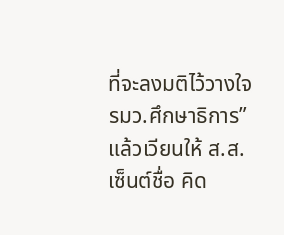ที่จะลงมติไว้วางใจ รมว.ศึกษาธิการ” แล้วเวียนให้ ส.ส.เซ็นต์ชื่อ คิด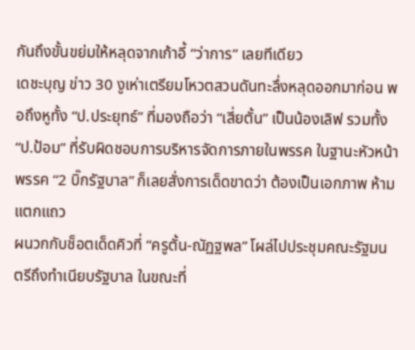กันถึงขั้นขย่มให้หลุดจากเก้าอี้ “ว่าการ” เลยทีเดียว
เดชะบุญ ข่าว 30 งูเห่าเตรียมโหวตสวนดันทะลึ่งหลุดออกมาก่อน พอถึงหูทั้ง “ป.ประยุทธ์” ที่มองถือว่า “เสี่ยตั้น” เป็นน้องเลิฟ รวมทั้ง “ป.ป้อม” ที่รับผิดชอบการบริหารจัดการภายในพรรค ในฐานะหัวหน้าพรรค “2 บิ๊กรัฐบาล” ก็เลยสั่งการเด็ดขาดว่า ต้องเป็นเอกภาพ ห้ามแตกแถว
ผนวกกับช็อตเด็ดคิวที่ “ครูตั้น-ณัฏฐพล” โผล่ไปประชุมคณะรัฐมนตรีถึงทำเนียบรัฐบาล ในขณะที่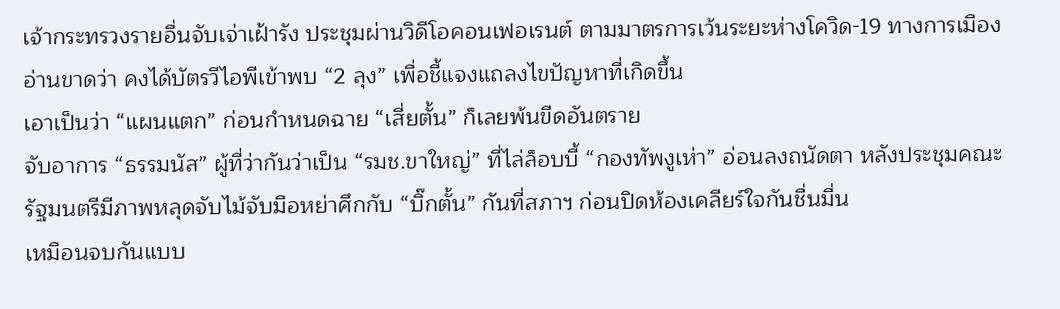เจ้ากระทรวงรายอื่นจับเจ่าเฝ้ารัง ประชุมผ่านวิดีโอคอนเฟอเรนต์ ตามมาตรการเว้นระยะห่างโควิด-19 ทางการเมืองอ่านขาดว่า คงได้บัตรวีไอพีเข้าพบ “2 ลุง” เพื่อชี้แจงแถลงไขปัญหาที่เกิดขึ้น
เอาเป็นว่า “แผนแตก” ก่อนกำหนดฉาย “เสี่ยตั้น” ก็เลยพ้นขีดอันตราย
จับอาการ “ธรรมนัส” ผู้ที่ว่ากันว่าเป็น “รมช.ขาใหญ่” ที่ไล่ล็อบบี้ “กองทัพงูเห่า” อ่อนลงถนัดตา หลังประชุมคณะรัฐมนตรีมีภาพหลุดจับไม้จับมือหย่าศึกกับ “บิ๊กตั้น” กันที่สภาฯ ก่อนปิดห้องเคลียร์ใจกันชื่นมื่น
เหมือนจบกันแบบ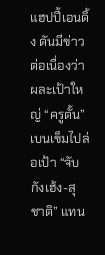แฮปปี้เอนดิ้ง ดันมีข่าวต่อเนื่องว่า ผละเป้าใหญ่ “ครูตั้น” เบนเข็มไปล่อเป้า “จับกังเฮ้ง-สุชาติ” แทน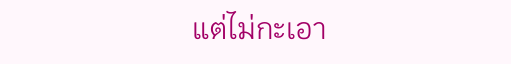แต่ไม่กะเอา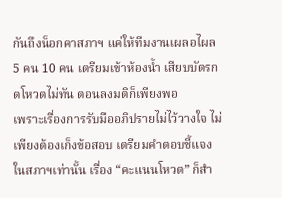กันถึงน็อกคาสภาฯ แค่ให้ทีมงานเผลอไผล 5 คน 10 คน เตรียมเข้าห้องน้ำ เสียบบัตรกดโหวตไม่ทัน ตอนลงมติก็เพียงพอ
เพราะเรื่องการรับมืออภิปรายไม่ไว้วางใจ ไม่เพียงต้องเก็งข้อสอบ เตรียมคำตอบชี้แจงในสภาฯเท่านั้น เรื่อง “คะแนนโหวต” ก็สำ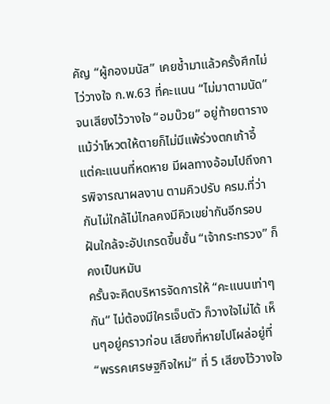คัญ “ผู้กองมนัส” เคยช้ำมาแล้วครั้งศึกไม่ไว่วางใจ ก.พ.63 ที่คะแนน “ไม่มาตามนัด” จนเสียงไว้วางใจ “อมบ๊วย” อยู่ท้ายตาราง
แม้ว่าโหวตให้ตายก็ไม่มีแพ้ร่วงตกเก้าอี้ แต่คะแนนที่หดหาย มีผลทางอ้อมไปถึงการพิจารณาผลงาน ตามคิวปรับ ครม.ที่ว่ากันไม่ใกล้ไม่ไกลคงมีคิวเขย่ากันอีกรอบ ฝันใกล้จะอัปเกรดขึ้นชั้น “เจ้ากระทรวง” ก็คงเป็นหมัน
ครั้นจะคิดบริหารจัดการให้ “คะแนนเท่าๆ กัน” ไม่ต้องมีใครเจ็บตัว ก็วางใจไม่ได้ เห็นๆอยู่คราวก่อน เสียงที่หายไปโผล่อยู่ที่ “พรรคเศรษฐกิจใหม่” ที่ 5 เสียงไว้วางใจ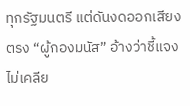ทุกรัฐมนตรี แต่ดันงดออกเสียงตรง “ผู้กองมนัส” อ้างว่าชี้แจงไม่เคลีย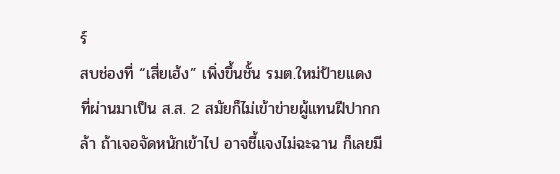ร์
สบช่องที่ “เสี่ยเฮ้ง” เพิ่งขึ้นชั้น รมต.ใหม่ป้ายแดง ที่ผ่านมาเป็น ส.ส. 2 สมัยก็ไม่เข้าข่ายผู้แทนฝีปากกล้า ถ้าเจอจัดหนักเข้าไป อาจชี้แจงไม่ฉะฉาน ก็เลยมี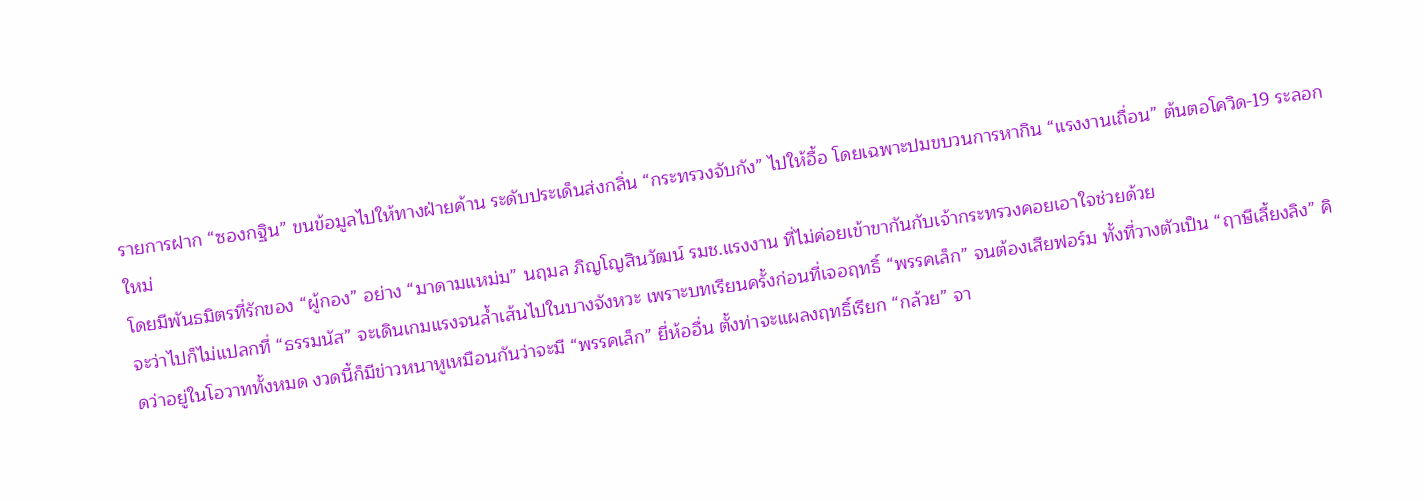รายการฝาก “ซองกฐิน” ขนข้อมูลไปให้ทางฝ่ายค้าน ระดับประเด็นส่งกลิ่น “กระทรวงจับกัง” ไปให้อื้อ โดยเฉพาะปมขบวนการหากิน “แรงงานเถื่อน” ต้นตอโควิด-19 ระลอกใหม่
โดยมีพันธมิตรที่รักของ “ผู้กอง” อย่าง “มาดามแหม่ม” นฤมล ภิญโญสินวัฒน์ รมช.แรงงาน ที่ไม่ค่อยเข้าขากันกับเจ้ากระทรวงคอยเอาใจช่วยด้วย
จะว่าไปก็ไม่แปลกที่ “ธรรมนัส” จะเดินเกมแรงจนล้ำเส้นไปในบางจังหวะ เพราะบทเรียนครั้งก่อนที่เจอฤทธิ์ “พรรคเล็ก” จนต้องเสียฟอร์ม ทั้งที่วางตัวเป็น “ฤาษีเลี้ยงลิง” คิดว่าอยู่ในโอวาททั้งหมด งวดนี้ก็มีข่าวหนาหูเหมือนกันว่าจะมี “พรรคเล็ก” ยี่ห้ออื่น ตั้งท่าจะแผลงฤทธิ์เรียก “กล้วย” จา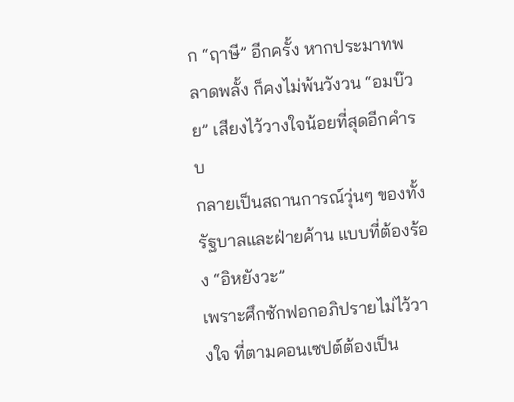ก “ฤาษี” อีกครั้ง หากประมาทพลาดพลั้ง ก็คงไม่พ้นวังวน “อมบ๊วย” เสียงไว้วางใจน้อยที่สุดอีกคำรบ
กลายเป็นสถานการณ์วุ่นๆ ของทั้งรัฐบาลและฝ่ายค้าน แบบที่ต้องร้อง “อิหยังวะ”
เพราะศึกซักฟอกอภิปรายไม่ไว้วางใจ ที่ตามคอนเซปต์ต้องเป็น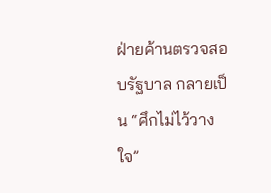ฝ่ายค้านตรวจสอบรัฐบาล กลายเป็น “ศึกไม่ไว้วางใจ”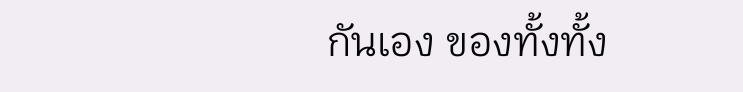กันเอง ของทั้งทั้ง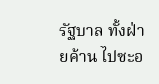รัฐบาล ทั้งฝ่ายค้าน ไปซะอ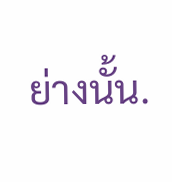ย่างนั้น.